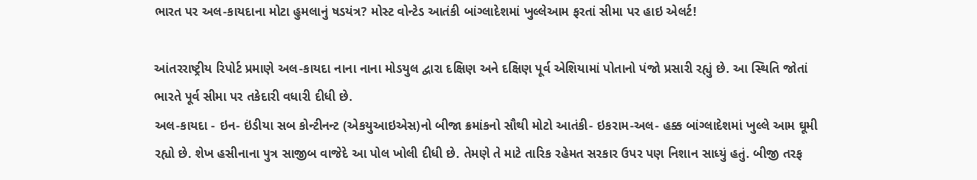ભારત પર અલ-કાયદાના મોટા હુમલાનું ષડયંત્ર? મોસ્ટ વોન્ટેડ આતંકી બાંગ્લાદેશમાં ખુલ્લેઆમ ફરતાં સીમા પર હાઇ એલર્ટ!

આંતરરાષ્ટ્રીય રિપોર્ટ પ્રમાણે અલ-કાયદા નાના નાના મોડયુલ દ્વારા દક્ષિણ અને દક્ષિણ પૂર્વ એશિયામાં પોતાનો પંજો પ્રસારી રહ્યું છે. આ સ્થિતિ જોતાં ભારતે પૂર્વ સીમા પર તકેદારી વધારી દીધી છે.
અલ-કાયદા - ઇન- ઇંડીયા સબ કોન્ટીનન્ટ (એકયુઆઇએસ)નો બીજા ક્રમાંકનો સૌથી મોટો આતંકી- ઇકરામ-અલ- હક્ક બાંગ્લાદેશમાં ખુલ્લે આમ ઘૂમી રહ્યો છે. શેખ હસીનાના પુત્ર સાજીબ વાજેદે આ પોલ ખોલી દીધી છે. તેમણે તે માટે તારિક રહેમત સરકાર ઉપર પણ નિશાન સાધ્યું હતું. બીજી તરફ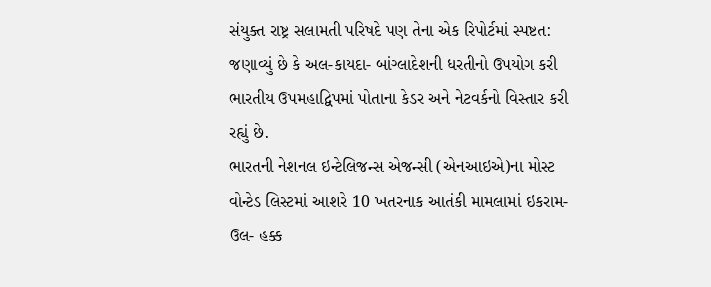સંયુક્ત રાષ્ટ્ર સલામતી પરિષદે પણ તેના એક રિપોર્ટમાં સ્પષ્ટત: જણાવ્યું છે કે અલ-કાયદા- બાંગ્લાદેશની ધરતીનો ઉપયોગ કરી ભારતીય ઉપમહાદ્વિપમાં પોતાના કેડર અને નેટવર્કનો વિસ્તાર કરી રહ્યું છે.
ભારતની નેશનલ ઇન્ટેલિજન્સ એજન્સી (એનઆઇએ)ના મોસ્ટ વોન્ટેડ લિસ્ટમાં આશરે 10 ખતરનાક આતંકી મામલામાં ઇકરામ-ઉલ- હક્ક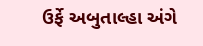ઉર્ફે અબુતાલ્હા અંગે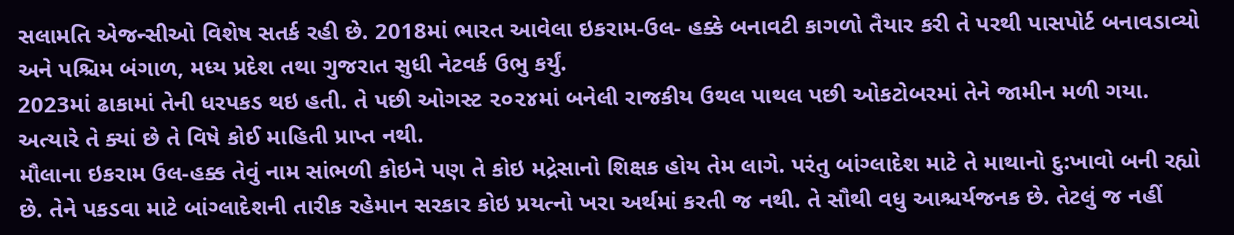સલામતિ એજન્સીઓ વિશેષ સતર્ક રહી છે. 2018માં ભારત આવેલા ઇકરામ-ઉલ- હક્કે બનાવટી કાગળો તૈયાર કરી તે પરથી પાસપોર્ટ બનાવડાવ્યો અને પશ્ચિમ બંગાળ, મધ્ય પ્રદેશ તથા ગુજરાત સુધી નેટવર્ક ઉભુ કર્યું.
2023માં ઢાકામાં તેની ધરપકડ થઇ હતી. તે પછી ઓગસ્ટ ૨૦૨૪માં બનેલી રાજકીય ઉથલ પાથલ પછી ઓકટોબરમાં તેને જામીન મળી ગયા. અત્યારે તે ક્યાં છે તે વિષે કોઈ માહિતી પ્રાપ્ત નથી.
મૌલાના ઇકરામ ઉલ-હક્ક તેવું નામ સાંભળી કોઇને પણ તે કોઇ મદ્રેસાનો શિક્ષક હોય તેમ લાગે. પરંતુ બાંગ્લાદેશ માટે તે માથાનો દુ:ખાવો બની રહ્યો છે. તેને પકડવા માટે બાંગ્લાદેશની તારીક રહેમાન સરકાર કોઇ પ્રયત્નો ખરા અર્થમાં કરતી જ નથી. તે સૌથી વધુ આશ્ચર્યજનક છે. તેટલું જ નહીં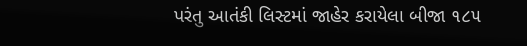પરંતુ આતંકી લિસ્ટમાં જાહેર કરાયેલા બીજા ૧૮૫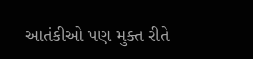આતંકીઓ પણ મુક્ત રીતે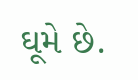ઘૂમે છે.